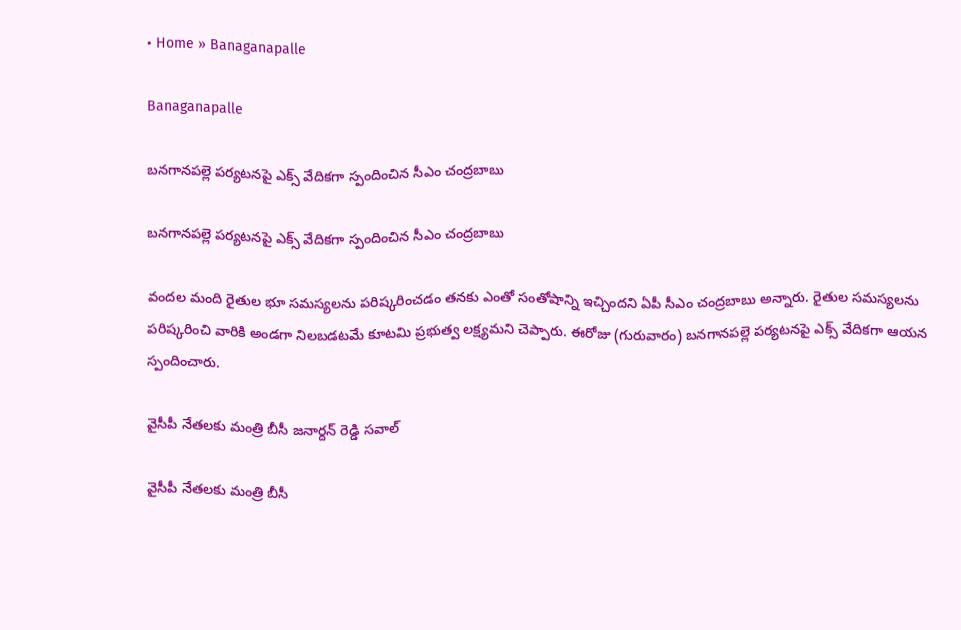• Home » Banaganapalle

Banaganapalle

బనగానపల్లె పర్యటనపై ఎక్స్ వేదికగా స్పందించిన సీఎం చంద్రబాబు

బనగానపల్లె పర్యటనపై ఎక్స్ వేదికగా స్పందించిన సీఎం చంద్రబాబు

వందల మంది రైతుల భూ సమస్యలను పరిష్కరించడం తనకు ఎంతో సంతోషాన్ని ఇచ్చిందని ఏపీ సీఎం చంద్రబాబు అన్నారు. రైతుల సమస్యలను పరిష్కరించి వారికి అండగా నిలబడటమే కూటమి ప్రభుత్వ లక్ష్యమని చెప్పారు. ఈరోజు (గురువారం) బనగానపల్లె పర్యటనపై ఎక్స్‌ వేదికగా ఆయన స్పందించారు.

వైసీపీ నేతలకు మంత్రి బీసీ జనార్దన్ రెడ్డి సవాల్

వైసీపీ నేతలకు మంత్రి బీసీ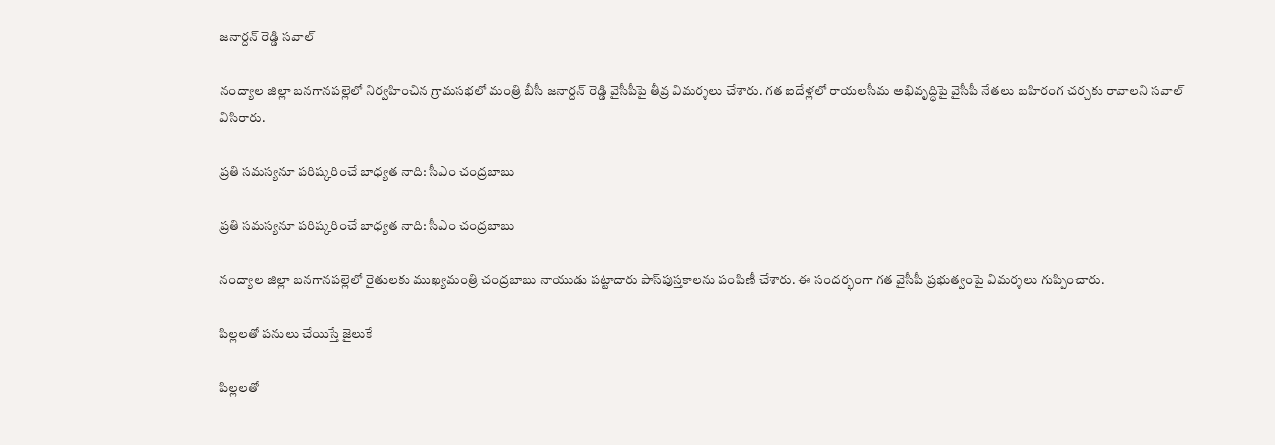జనార్దన్ రెడ్డి సవాల్

నంద్యాల జిల్లా బనగానపల్లెలో నిర్వహించిన గ్రామసభలో మంత్రి బీసీ జనార్దన్ రెడ్డి వైసీపీపై తీవ్ర విమర్శలు చేశారు. గత ఐదేళ్లలో రాయలసీమ అభివృద్ధిపై వైసీపీ నేతలు బహిరంగ చర్చకు రావాలని సవాల్ విసిరారు.

ప్రతి సమస్యనూ పరిష్కరించే బాధ్యత నాది: సీఎం చంద్రబాబు

ప్రతి సమస్యనూ పరిష్కరించే బాధ్యత నాది: సీఎం చంద్రబాబు

నంద్యాల జిల్లా బనగానపల్లెలో రైతులకు ముఖ్యమంత్రి చంద్రబాబు నాయుడు పట్టాదారు పాస్‌పుస్తకాలను పంపిణీ చేశారు. ఈ సందర్భంగా గత వైసీపీ ప్రభుత్వంపై విమర్శలు గుప్పించారు.

పిల్లలతో పనులు చేయిస్తే జైలుకే

పిల్లలతో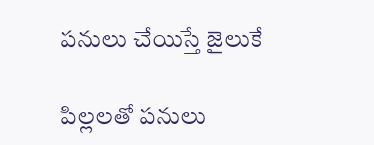పనులు చేయిస్తే జైలుకే

పిల్లలతో పనులు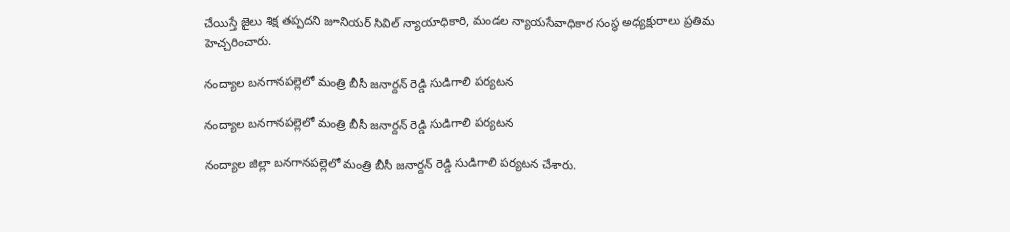చేయిస్తే జైలు శిక్ష తప్పదని జూనియర్‌ సివిల్‌ న్యాయాధికారి, మండల న్యాయసేవాధికార సంస్థ అధ్యక్షురాలు ప్రతిమ హెచ్చరించారు.

నంద్యాల బనగానపల్లెలో మంత్రి బీసీ జనార్దన్ రెడ్డి సుడిగాలి పర్యటన

నంద్యాల బనగానపల్లెలో మంత్రి బీసీ జనార్దన్ రెడ్డి సుడిగాలి పర్యటన

నంద్యాల జిల్లా బనగానపల్లెలో మంత్రి బీసీ జనార్దన్ రెడ్డి సుడిగాలి పర్యటన చేశారు.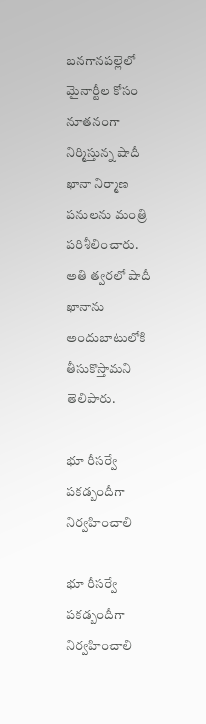బనగానపల్లెలో మైనార్టీల కోసం నూతనంగా నిర్మిస్తున్న షాదీ ఖానా నిర్మాణ పనులను మంత్రి పరిశీలించారు. అతి త్వరలో షాదీ ఖానాను అందుబాటులోకి తీసుకొస్తామని తెలిపారు.

భూ రీసర్వే పకడ్బందీగా నిర్వహించాలి

భూ రీసర్వే పకడ్బందీగా నిర్వహించాలి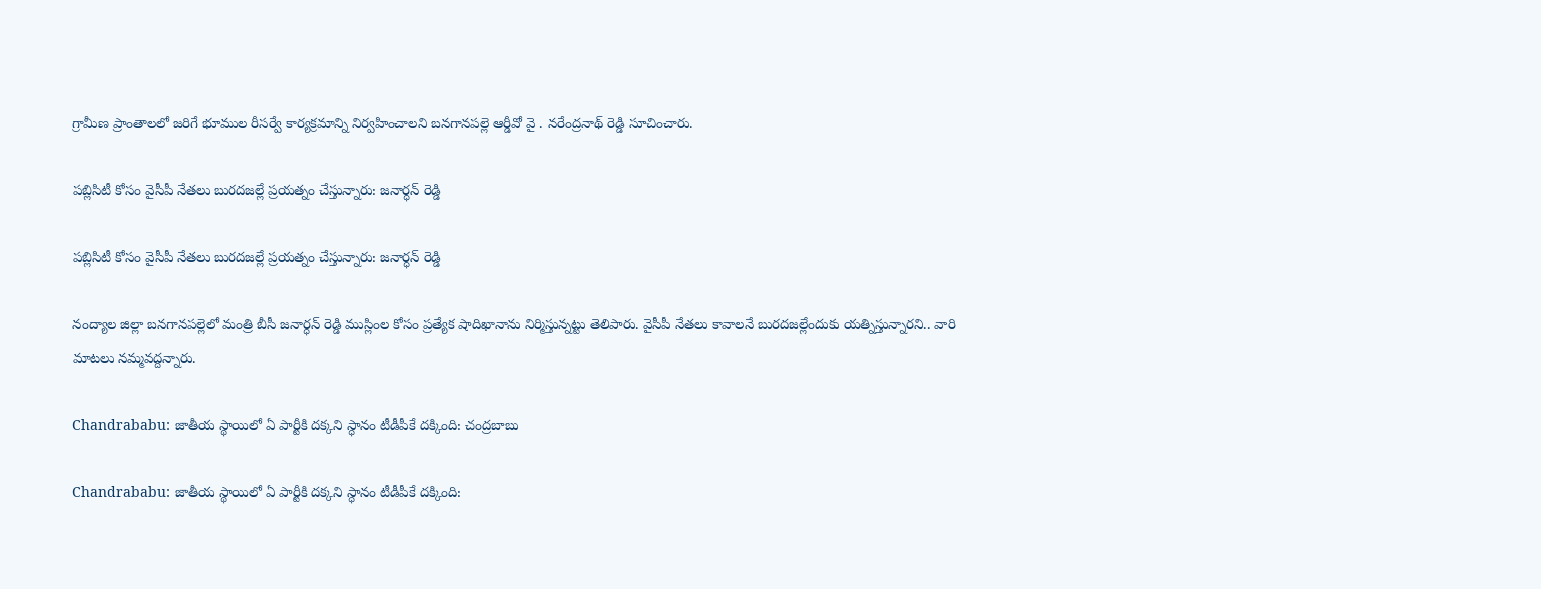గ్రామీణ ప్రాంతాలలో జరిగే భూముల రీసర్వే కార్యక్రమాన్ని నిర్వహించాలని బనగానపల్లె ఆర్డీవో వై . నరేంద్రనాథ్‌ రెడ్డి సూచించారు.

పబ్లిసిటీ కోసం వైసీపీ నేతలు బురదజల్లే ప్రయత్నం చేస్తున్నారు: జనార్ధన్ రెడ్డి

పబ్లిసిటీ కోసం వైసీపీ నేతలు బురదజల్లే ప్రయత్నం చేస్తున్నారు: జనార్ధన్ రెడ్డి

నంద్యాల జిల్లా బనగానపల్లెలో మంత్రి బీసీ జనార్ధన్ రెడ్డి ముస్లింల కోసం ప్రత్యేక షాదిఖానాను నిర్మిస్తున్నట్టు తెలిపారు. వైసీపీ నేతలు కావాలనే బురదజల్లేందుకు యత్నిస్తున్నారని.. వారి మాటలు నమ్మవద్దన్నారు.

Chandrababu: జాతీయ స్థాయిలో ఏ పార్టీకి దక్కని స్ధానం టీడీపీకే దక్కింది: చంద్రబాబు

Chandrababu: జాతీయ స్థాయిలో ఏ పార్టీకి దక్కని స్ధానం టీడీపీకే దక్కింది: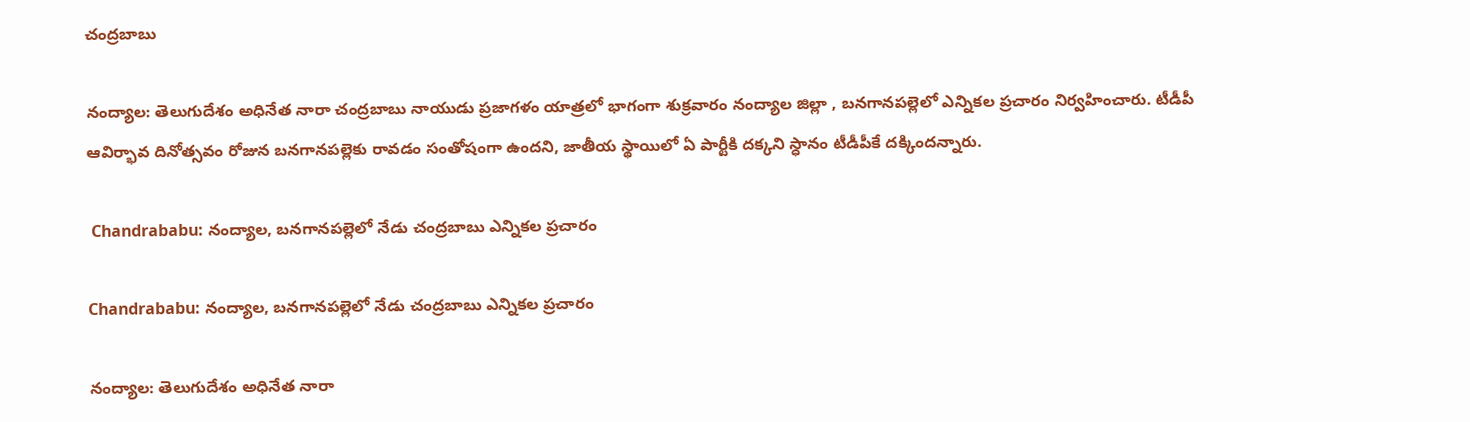చంద్రబాబు

నంద్యాల: తెలుగుదేశం అధినేత నారా చంద్రబాబు నాయుడు ప్రజాగళం యాత్రలో భాగంగా శుక్రవారం నంద్యాల జిల్లా , బనగానపల్లెలో ఎన్నికల ప్రచారం నిర్వహించారు. టీడీపీ ఆవిర్భావ దినోత్సవం రోజున బనగానపల్లెకు రావడం సంతోషంగా ఉందని, జాతీయ స్థాయిలో ఏ పార్టీకి దక్కని స్ధానం టీడీపీకే దక్కిందన్నారు.

 Chandrababu: నంద్యాల, బనగానపల్లెలో నేడు చంద్రబాబు ఎన్నికల ప్రచారం

Chandrababu: నంద్యాల, బనగానపల్లెలో నేడు చంద్రబాబు ఎన్నికల ప్రచారం

నంద్యాల: తెలుగుదేశం అధినేత నారా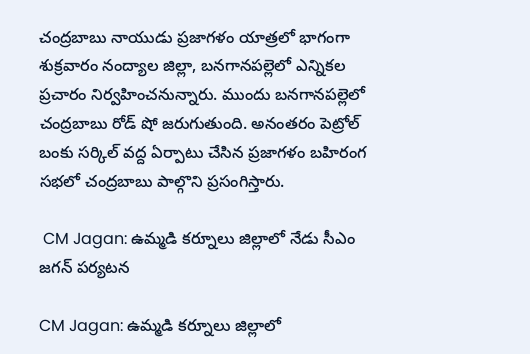చంద్రబాబు నాయుడు ప్రజాగళం యాత్రలో భాగంగా శుక్రవారం నంద్యాల జిల్లా, బనగానపల్లెలో ఎన్నికల ప్రచారం నిర్వహించనున్నారు. ముందు బనగానపల్లెలో చంద్రబాబు రోడ్ షో జరుగుతుంది. అనంతరం పెట్రోల్ బంకు సర్కిల్‌ వద్ద ఏర్పాటు చేసిన ప్రజాగళం బహిరంగ సభలో చంద్రబాబు పాల్గొని ప్రసంగిస్తారు.

 CM Jagan: ఉమ్మడి కర్నూలు జిల్లాలో నేడు సీఎం జగన్ పర్యటన

CM Jagan: ఉమ్మడి కర్నూలు జిల్లాలో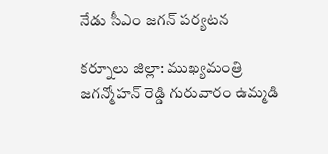నేడు సీఎం జగన్ పర్యటన

కర్నూలు జిల్లా: ముఖ్యమంత్రి జగన్మోహన్ రెడ్డి గురువారం ఉమ్మడి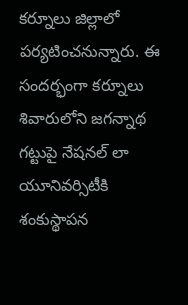కర్నూలు జిల్లాలో పర్యటించనున్నారు. ఈ సందర్భంగా కర్నూలు శివారులోని జగన్నాథ గట్టుపై నేషనల్ లా యూనివర్సిటీకి శంకుస్థాపన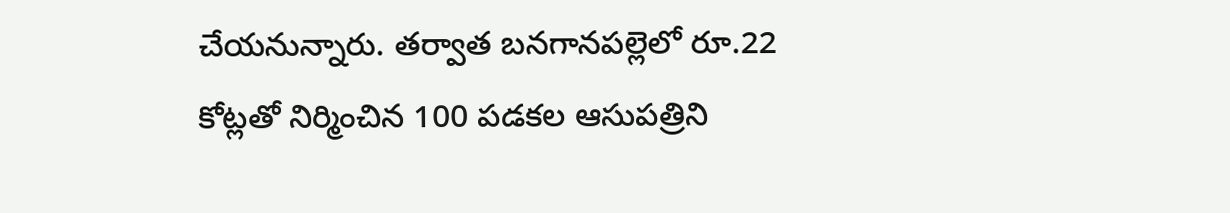చేయనున్నారు. తర్వాత బనగానపల్లెలో రూ.22 కోట్లతో నిర్మించిన 100 పడకల ఆసుపత్రిని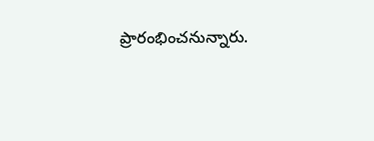ప్రారంభించనున్నారు.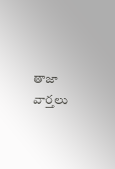తాజా వార్తలు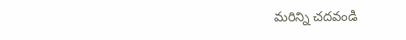మరిన్ని చదవండి